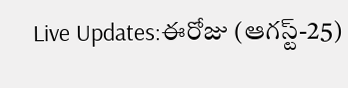Live Updates:ఈరోజు (ఆగస్ట్-25)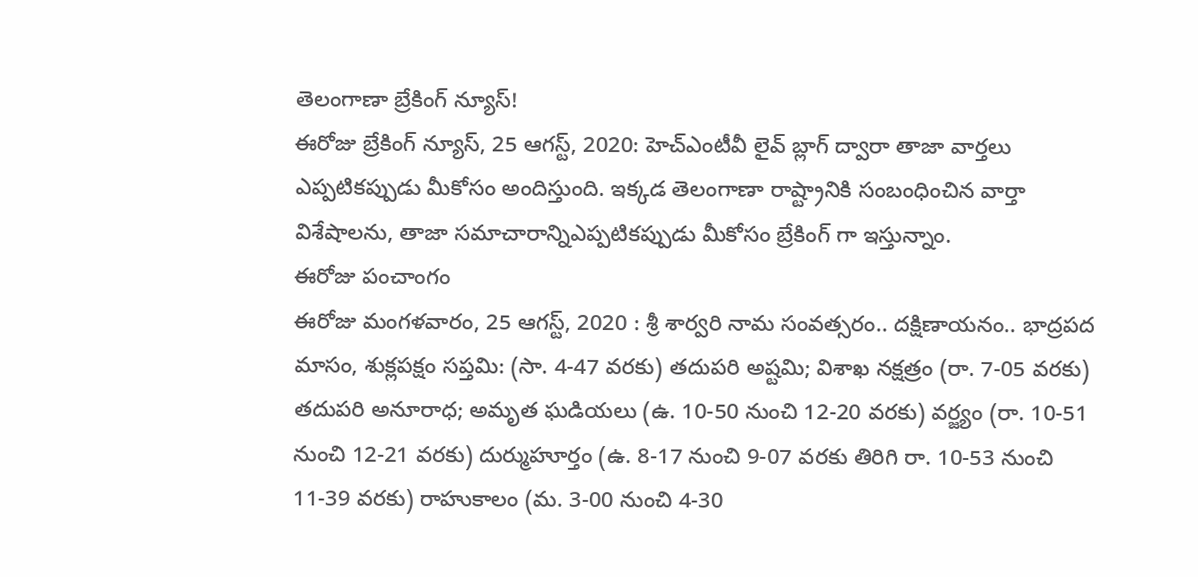తెలంగాణా బ్రేకింగ్ న్యూస్!
ఈరోజు బ్రేకింగ్ న్యూస్, 25 ఆగస్ట్, 2020: హెచ్ఎంటీవీ లైవ్ బ్లాగ్ ద్వారా తాజా వార్తలు ఎప్పటికప్పుడు మీకోసం అందిస్తుంది. ఇక్కడ తెలంగాణా రాష్ట్రానికి సంబంధించిన వార్తా విశేషాలను, తాజా సమాచారాన్నిఎప్పటికప్పుడు మీకోసం బ్రేకింగ్ గా ఇస్తున్నాం.
ఈరోజు పంచాంగం
ఈరోజు మంగళవారం, 25 ఆగస్ట్, 2020 : శ్రీ శార్వరి నామ సంవత్సరం.. దక్షిణాయనం.. భాద్రపద మాసం, శుక్లపక్షం సప్తమి: (సా. 4-47 వరకు) తదుపరి అష్టమి; విశాఖ నక్షత్రం (రా. 7-05 వరకు) తదుపరి అనూరాధ; అమృత ఘడియలు (ఉ. 10-50 నుంచి 12-20 వరకు) వర్జ్యం (రా. 10-51 నుంచి 12-21 వరకు) దుర్ముహూర్తం (ఉ. 8-17 నుంచి 9-07 వరకు తిరిగి రా. 10-53 నుంచి 11-39 వరకు) రాహుకాలం (మ. 3-00 నుంచి 4-30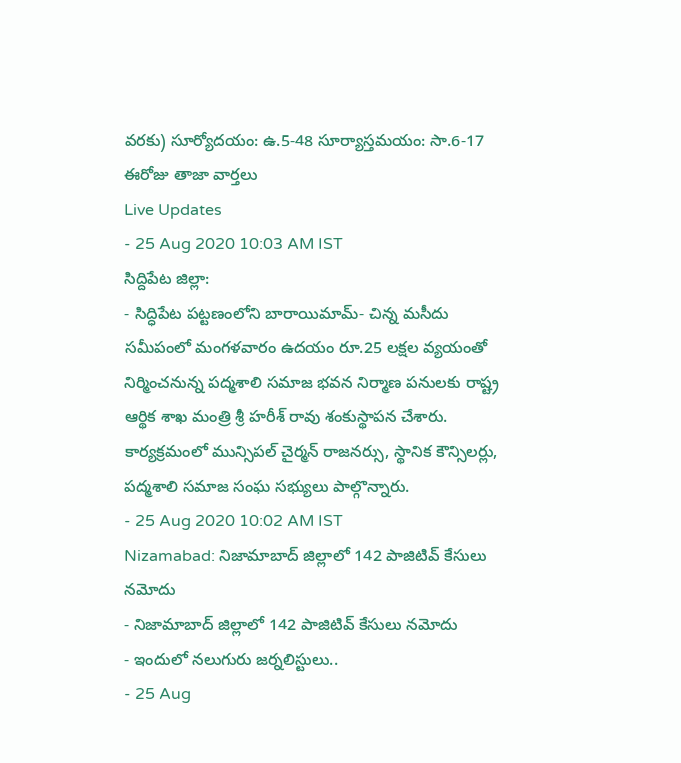వరకు) సూర్యోదయం: ఉ.5-48 సూర్యాస్తమయం: సా.6-17
ఈరోజు తాజా వార్తలు
Live Updates
- 25 Aug 2020 10:03 AM IST
సిద్దిపేట జిల్లా:
- సిద్ధిపేట పట్టణంలోని బారాయిమామ్- చిన్న మసీదు సమీపంలో మంగళవారం ఉదయం రూ.25 లక్షల వ్యయంతో నిర్మించనున్న పద్మశాలి సమాజ భవన నిర్మాణ పనులకు రాష్ట్ర ఆర్థిక శాఖ మంత్రి శ్రీ హరీశ్ రావు శంకుస్థాపన చేశారు. కార్యక్రమంలో మున్సిపల్ చైర్మన్ రాజనర్సు, స్థానిక కౌన్సిలర్లు, పద్మశాలి సమాజ సంఘ సభ్యులు పాల్గొన్నారు.
- 25 Aug 2020 10:02 AM IST
Nizamabad: నిజామాబాద్ జిల్లాలో 142 పాజిటివ్ కేసులు నమోదు
- నిజామాబాద్ జిల్లాలో 142 పాజిటివ్ కేసులు నమోదు
- ఇందులో నలుగురు జర్నలిస్టులు..
- 25 Aug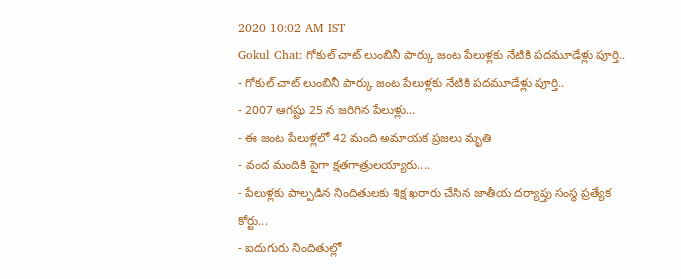2020 10:02 AM IST
Gokul Chat: గోకుల్ చాట్ లుంబినీ పార్కు జంట పేలుళ్లకు నేటికి పదమూడేళ్లు పూర్తి..
- గోకుల్ చాట్ లుంబినీ పార్కు జంట పేలుళ్లకు నేటికి పదమూడేళ్లు పూర్తి..
- 2007 ఆగష్టు 25 న జరిగిన పేలుళ్లు...
- ఈ జంట పేలుళ్లలో 42 మంది అమాయక ప్రజలు మృతి
- వంద మందికి పైగా క్షతగాత్రులయ్యారు....
- పేలుళ్లకు పాల్పడిన నిందితులకు శిక్ష ఖరారు చేసిన జాతీయ దర్యాప్తు సంస్థ ప్రత్యేక కోర్టు...
- ఐదుగురు నిందితుల్లో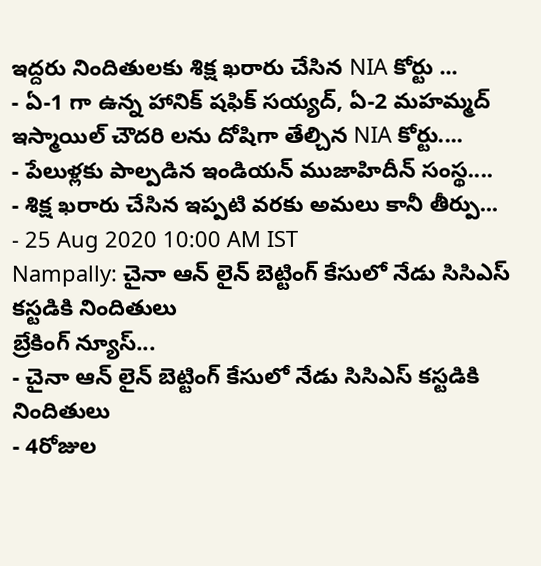ఇద్దరు నిందితులకు శిక్ష ఖరారు చేసిన NIA కోర్టు ...
- ఏ-1 గా ఉన్న హానిక్ షఫిక్ సయ్యద్, ఏ-2 మహమ్మద్ ఇస్మాయిల్ చౌదరి లను దోషిగా తేల్చిన NIA కోర్టు....
- పేలుళ్లకు పాల్పడిన ఇండియన్ ముజాహిదీన్ సంస్థ....
- శిక్ష ఖరారు చేసిన ఇప్పటి వరకు అమలు కానీ తీర్పు...
- 25 Aug 2020 10:00 AM IST
Nampally: చైనా ఆన్ లైన్ బెట్టింగ్ కేసులో నేడు సిసిఎస్ కస్టడికి నిందితులు
బ్రేకింగ్ న్యూస్...
- చైనా ఆన్ లైన్ బెట్టింగ్ కేసులో నేడు సిసిఎస్ కస్టడికి నిందితులు
- 4రోజుల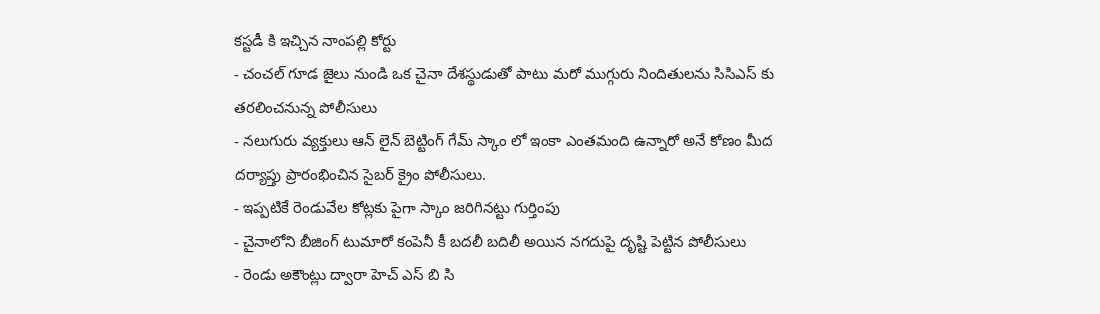కస్టడీ కి ఇచ్చిన నాంపల్లి కోర్టు
- చంచల్ గూడ జైలు నుండి ఒక చైనా దేశస్థుడుతో పాటు మరో ముగ్గురు నిందితులను సిసిఎస్ కు తరలించనున్న పోలీసులు
- నలుగురు వ్యక్తులు ఆన్ లైన్ బెట్టింగ్ గేమ్ స్కాం లో ఇంకా ఎంతమంది ఉన్నారో అనే కోణం మీద దర్యాప్తు ప్రారంభించిన సైబర్ క్రైం పోలీసులు.
- ఇప్పటికే రెండువేల కోట్లకు పైగా స్కాం జరిగినట్టు గుర్తింపు
- చైనాలోని బీజింగ్ టుమారో కంపెనీ కీ బదలీ బదిలీ అయిన నగదుపై దృష్టి పెట్టిన పోలీసులు
- రెండు అకౌంట్లు ద్వారా హెచ్ ఎస్ బి సి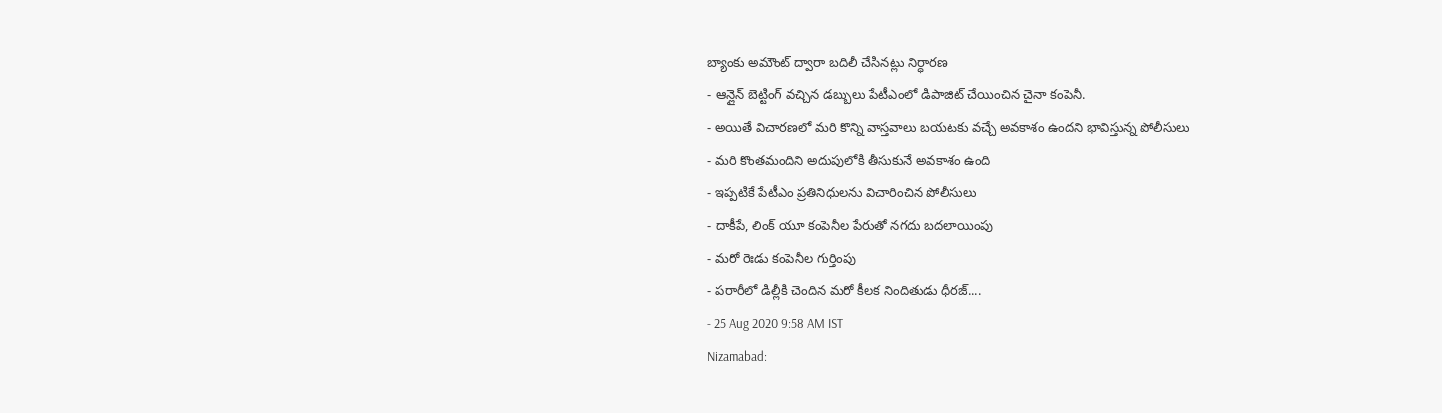బ్యాంకు అమౌంట్ ద్వారా బదిలీ చేసినట్లు నిర్ధారణ
- ఆన్లైన్ బెట్టింగ్ వచ్చిన డబ్బులు పేటీఎంలో డిపాజిట్ చేయించిన చైనా కంపెనీ.
- అయితే విచారణలో మరి కొన్ని వాస్తవాలు బయటకు వచ్చే అవకాశం ఉందని భావిస్తున్న పోలీసులు
- మరి కొంతమందిని అదుపులోకి తీసుకునే అవకాశం ఉంది
- ఇప్పటికే పేటీఎం ప్రతినిధులను విచారించిన పోలీసులు
- దాకీపే, లింక్ యూ కంపెనీల పేరుతో నగదు బదలాయింపు
- మరో రెఃడు కంపెనీల గుర్తింపు
- పరారీలో డిల్లీకి చెందిన మరో కీలక నిందితుడు ధీరజ్....
- 25 Aug 2020 9:58 AM IST
Nizamabad: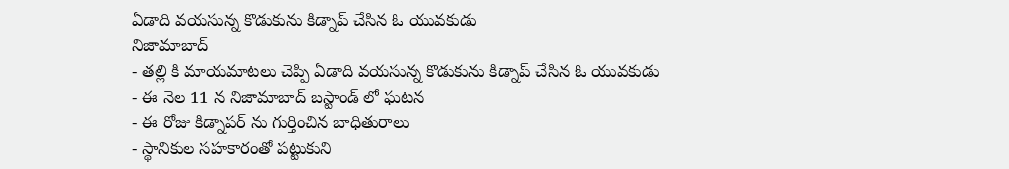ఏడాది వయసున్న కొడుకును కిడ్నాప్ చేసిన ఓ యువకుడు
నిజామాబాద్
- తల్లి కి మాయమాటలు చెప్పి ఏడాది వయసున్న కొడుకును కిడ్నాప్ చేసిన ఓ యువకుడు
- ఈ నెల 11 న నిజామాబాద్ బస్టాండ్ లో ఘటన
- ఈ రోజు కిడ్నాపర్ ను గుర్తించిన బాధితురాలు
- స్థానికుల సహకారంతో పట్టుకుని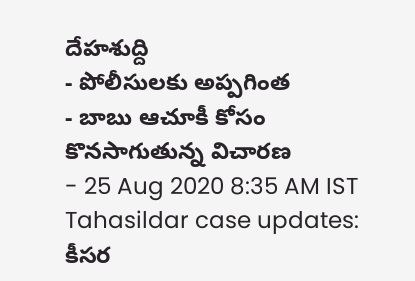దేహశుద్ది
- పోలీసులకు అప్పగింత
- బాబు ఆచూకీ కోసం కొనసాగుతున్న విచారణ
- 25 Aug 2020 8:35 AM IST
Tahasildar case updates: కీసర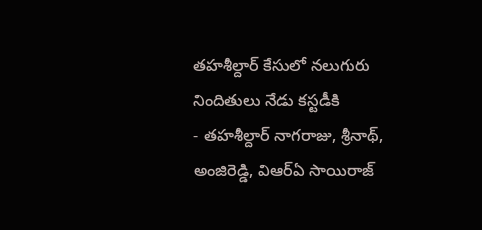తహశీల్దార్ కేసులో నలుగురు నిందితులు నేడు కస్టడీకి
- తహశీల్దార్ నాగరాజు, శ్రీనాథ్, అంజిరెడ్డి, విఆర్ఏ సాయిరాజ్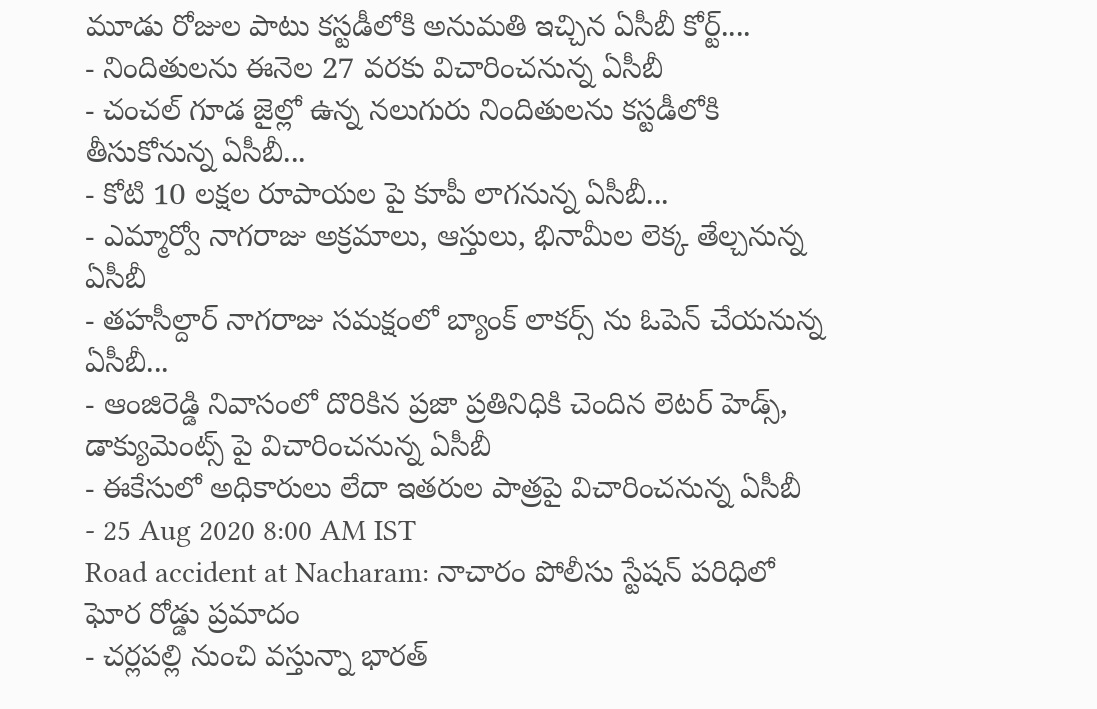మూడు రోజుల పాటు కస్టడీలోకి అనుమతి ఇచ్చిన ఏసీబీ కోర్ట్....
- నిందితులను ఈనెల 27 వరకు విచారించనున్న ఏసీబీ
- చంచల్ గూడ జైల్లో ఉన్న నలుగురు నిందితులను కస్టడీలోకి తీసుకోనున్న ఏసీబీ...
- కోటి 10 లక్షల రూపాయల పై కూపీ లాగనున్న ఏసీబీ...
- ఎమ్మార్వో నాగరాజు అక్రమాలు, ఆస్తులు, భినామీల లెక్క తేల్చనున్న ఏసీబీ
- తహసీల్దార్ నాగరాజు సమక్షంలో బ్యాంక్ లాకర్స్ ను ఓపెన్ చేయనున్న ఏసీబీ...
- ఆంజిరెడ్డి నివాసంలో దొరికిన ప్రజా ప్రతినిధికి చెందిన లెటర్ హెడ్స్, డాక్యుమెంట్స్ పై విచారించనున్న ఏసీబీ
- ఈకేసులో అధికారులు లేదా ఇతరుల పాత్రపై విచారించనున్న ఏసీబీ
- 25 Aug 2020 8:00 AM IST
Road accident at Nacharam: నాచారం పోలీసు స్టేషన్ పరిధిలో ఘోర రోడ్డు ప్రమాదం
- చర్లపల్లి నుంచి వస్తున్నా భారత్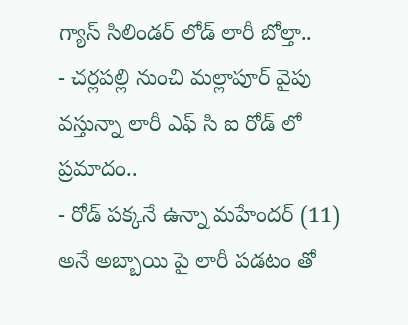గ్యాస్ సిలిండర్ లోడ్ లారీ బోల్తా..
- చర్లపల్లి నుంచి మల్లాపూర్ వైపు వస్తున్నా లారీ ఎఫ్ సి ఐ రోడ్ లో ప్రమాదం..
- రోడ్ పక్కనే ఉన్నా మహేందర్ (11) అనే అబ్బాయి పై లారీ పడటం తో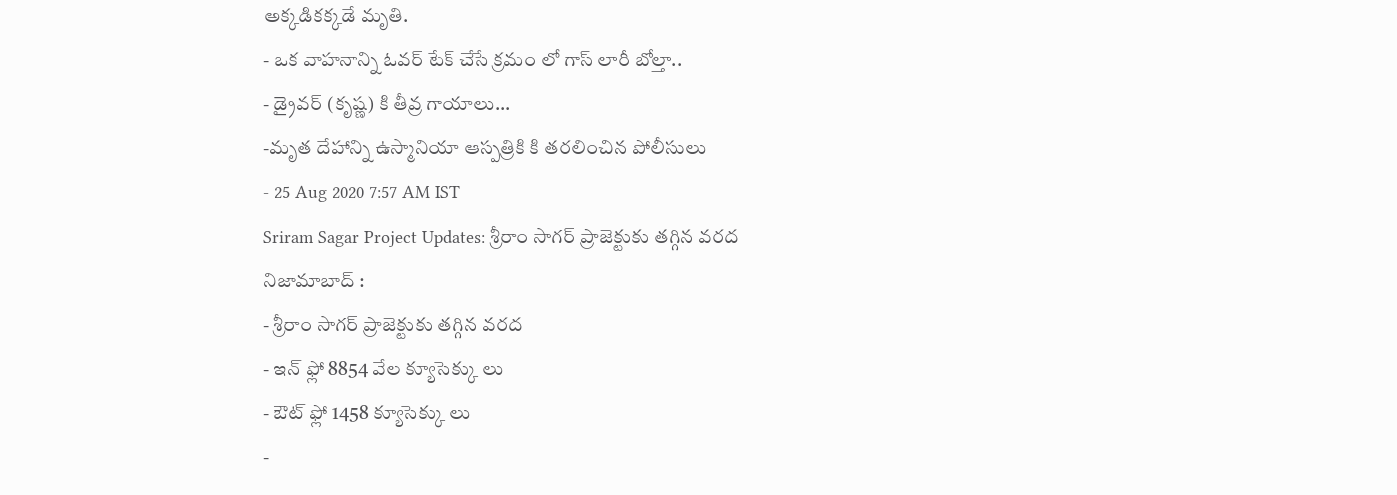అక్కడికక్కడే మృతి.
- ఒక వాహనాన్ని ఓవర్ టేక్ చేసే క్రమం లో గాస్ లారీ బోల్తా..
- డ్రైవర్ (కృష్ణ) కి తీవ్ర గాయాలు...
-మృత దేహాన్ని ఉస్మానియా ఆస్పత్రికి కి తరలించిన పోలీసులు
- 25 Aug 2020 7:57 AM IST
Sriram Sagar Project Updates: శ్రీరాం సాగర్ ప్రాజెక్టుకు తగ్గిన వరద
నిజామాబాద్ :
- శ్రీరాం సాగర్ ప్రాజెక్టుకు తగ్గిన వరద
- ఇన్ ఫ్లో 8854 వేల క్యూసెక్కు లు
- ఔట్ ఫ్లో 1458 క్యూసెక్కు లు
-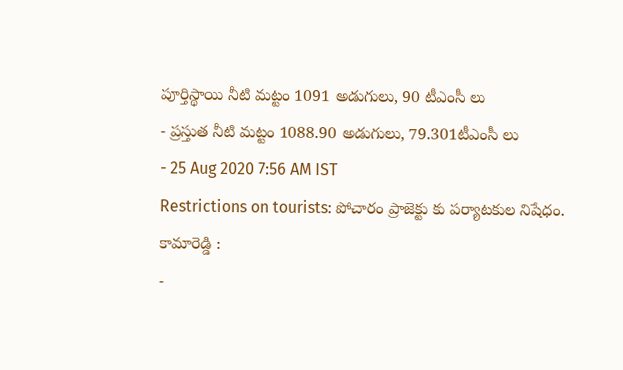పూర్తిస్థాయి నీటి మట్టం 1091 అడుగులు, 90 టీఎంసీ లు
- ప్రస్తుత నీటి మట్టం 1088.90 అడుగులు, 79.301టీఎంసీ లు
- 25 Aug 2020 7:56 AM IST
Restrictions on tourists: పోచారం ప్రాజెక్టు కు పర్యాటకుల నిషేధం.
కామారెడ్డి :
-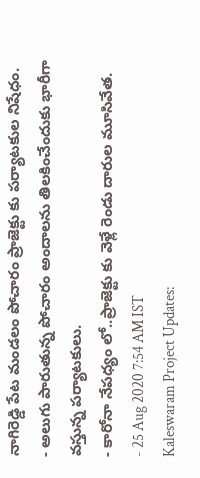నాగిరెడ్డి పేట మండలం పోచారం ప్రాజెక్టు కు పర్యాటకుల నిషేధం.
- అలుగు పారుతున్న పోచారం అందాలను తిలకించేందుకు భారీగా వస్తున్న పర్యాటకులు.
- కారోనా నేపధ్యం లో..ప్రాజెక్టు కు వెళ్లే రెండు దారుల మూసివేత.
- 25 Aug 2020 7:54 AM IST
Kaleswaram Project Updates: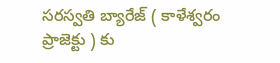సరస్వతి బ్యారేజ్ ( కాళేశ్వరం ప్రాజెక్టు ) కు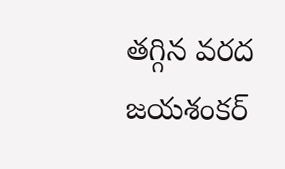తగ్గిన వరద
జయశంకర్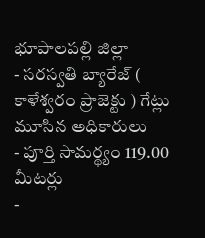భూపాలపల్లి జిల్లా
- సరస్వతి బ్యారేజ్ ( కాళేశ్వరం ప్రాజెక్టు ) గేట్లు మూసిన అధికారులు
- పూర్తి సామర్థ్యం 119.00 మీటర్లు
-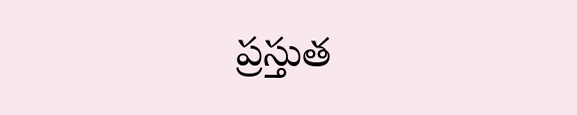ప్రస్తుత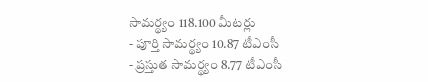సామర్థ్యం 118.100 మీటర్లు
- పూర్తి సామర్థ్యం 10.87 టీఎంసీ
- ప్రస్తుత సామర్థ్యం 8.77 టీఎంసీ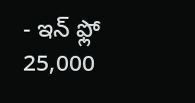- ఇన్ ఫ్లో 25,000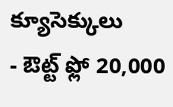క్యూసెక్కులు
- ఔట్ట్ ఫ్లో 20,000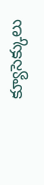క్యూసెక్కులు